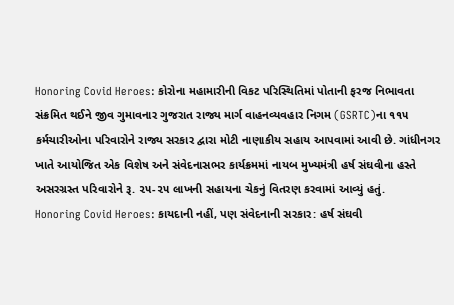Honoring Covid Heroes: કોરોના મહામારીની વિકટ પરિસ્થિતિમાં પોતાની ફરજ નિભાવતા સંક્રમિત થઈને જીવ ગુમાવનાર ગુજરાત રાજ્ય માર્ગ વાહનવ્યવહાર નિગમ (GSRTC)ના ૧૧૫ કર્મચારીઓના પરિવારોને રાજ્ય સરકાર દ્વારા મોટી નાણાકીય સહાય આપવામાં આવી છે. ગાંધીનગર ખાતે આયોજિત એક વિશેષ અને સંવેદનાસભર કાર્યક્રમમાં નાયબ મુખ્યમંત્રી હર્ષ સંઘવીના હસ્તે અસરગ્રસ્ત પરિવારોને રૂ. ૨૫-૨૫ લાખની સહાયના ચેકનું વિતરણ કરવામાં આવ્યું હતું.
Honoring Covid Heroes: કાયદાની નહીં, પણ સંવેદનાની સરકાર: હર્ષ સંઘવી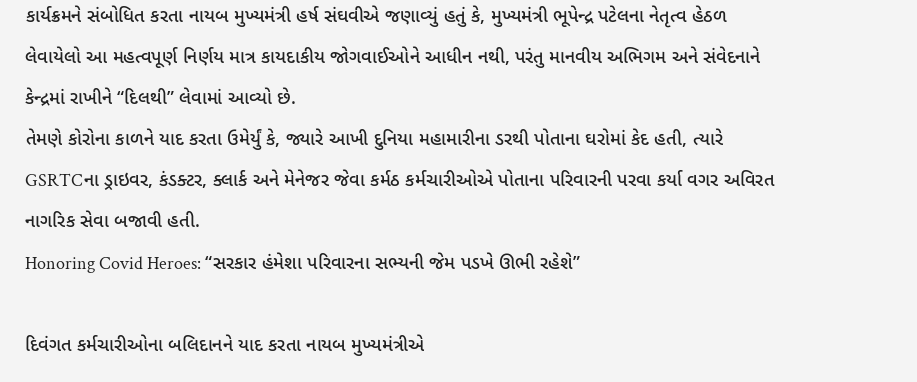કાર્યક્રમને સંબોધિત કરતા નાયબ મુખ્યમંત્રી હર્ષ સંઘવીએ જણાવ્યું હતું કે, મુખ્યમંત્રી ભૂપેન્દ્ર પટેલના નેતૃત્વ હેઠળ લેવાયેલો આ મહત્વપૂર્ણ નિર્ણય માત્ર કાયદાકીય જોગવાઈઓને આધીન નથી, પરંતુ માનવીય અભિગમ અને સંવેદનાને કેન્દ્રમાં રાખીને “દિલથી” લેવામાં આવ્યો છે.
તેમણે કોરોના કાળને યાદ કરતા ઉમેર્યું કે, જ્યારે આખી દુનિયા મહામારીના ડરથી પોતાના ઘરોમાં કેદ હતી, ત્યારે GSRTCના ડ્રાઇવર, કંડક્ટર, ક્લાર્ક અને મેનેજર જેવા કર્મઠ કર્મચારીઓએ પોતાના પરિવારની પરવા કર્યા વગર અવિરત નાગરિક સેવા બજાવી હતી.
Honoring Covid Heroes: “સરકાર હંમેશા પરિવારના સભ્યની જેમ પડખે ઊભી રહેશે”

દિવંગત કર્મચારીઓના બલિદાનને યાદ કરતા નાયબ મુખ્યમંત્રીએ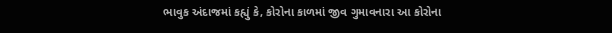ભાવુક અંદાજમાં કહ્યું કે, કોરોના કાળમાં જીવ ગુમાવનારા આ કોરોના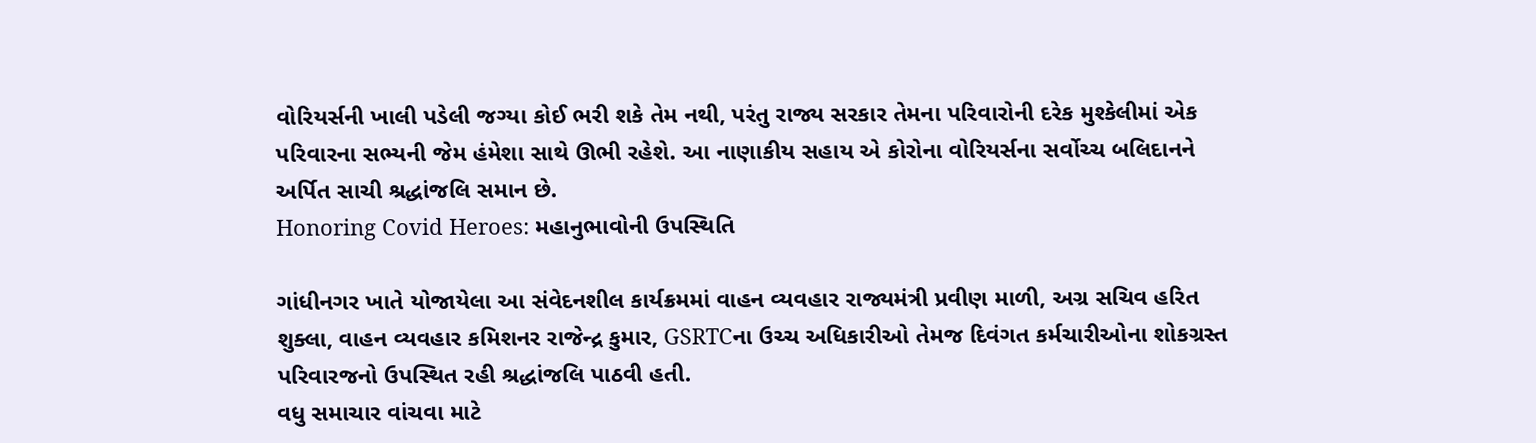વોરિયર્સની ખાલી પડેલી જગ્યા કોઈ ભરી શકે તેમ નથી, પરંતુ રાજ્ય સરકાર તેમના પરિવારોની દરેક મુશ્કેલીમાં એક પરિવારના સભ્યની જેમ હંમેશા સાથે ઊભી રહેશે. આ નાણાકીય સહાય એ કોરોના વોરિયર્સના સર્વોચ્ચ બલિદાનને અર્પિત સાચી શ્રદ્ધાંજલિ સમાન છે.
Honoring Covid Heroes: મહાનુભાવોની ઉપસ્થિતિ

ગાંધીનગર ખાતે યોજાયેલા આ સંવેદનશીલ કાર્યક્રમમાં વાહન વ્યવહાર રાજ્યમંત્રી પ્રવીણ માળી, અગ્ર સચિવ હરિત શુક્લા, વાહન વ્યવહાર કમિશનર રાજેન્દ્ર કુમાર, GSRTCના ઉચ્ચ અધિકારીઓ તેમજ દિવંગત કર્મચારીઓના શોકગ્રસ્ત પરિવારજનો ઉપસ્થિત રહી શ્રદ્ધાંજલિ પાઠવી હતી.
વધુ સમાચાર વાંચવા માટે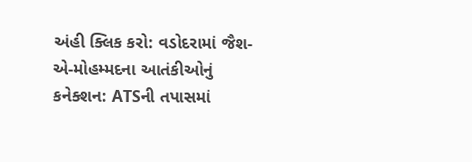અંહી ક્લિક કરો: વડોદરામાં જૈશ-એ-મોહમ્મદના આતંકીઓનું કનેક્શન: ATSની તપાસમાં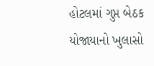હોટલમાં ગુપ્ત બેઠક યોજાયાનો ખુલાસો